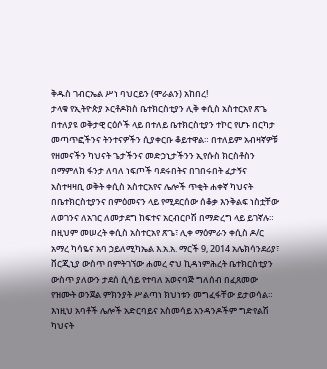ቅዱስ ገብርኤል ሥነ ባህርይን (ሞራልን) አከበረ!
ታላቁ የኢትዮጵያ ኦርቶዶክስ ቤተክርስቲያን ሊቅ ቀሲስ አስተርአየ ጽጌ በተለያዩ ወቅታዊ ርዕሶች ላይ በተለይ ቤተክርስቲያን ተኮር የሆኑ በርካታ መጣጥፎችንና ትንተናዎችን ሲያቀርቡ ቆይተዋል። በተለይም አብዛኛዎቹ የዘመናችን ካህናት ጌታችንና መድኃኒታችንን ኢየሱስ ክርስቶስን በማምለክ ፋንታ ለባለ ነፍጦች ባደሩበትና በገበሩበት ፈታኝና አስተዛዛቢ ወቅት ቀሲስ አስተርአየና ሌሎች ጥቂት ሐቀኛ ካህናት በቤተክርስቲያንና በምዕመናን ላይ የሚደርሰው ሰቆቃ እንቅልፍ ነስቷቸው ለወገንና ለአገር ለመታደግ ከፍተና አርብርቦሽ በማድረግ ላይ ይገኛሉ። በዚህም መሠረት ቀሲስ አስተርአየ ጽጌ፣ ሊቀ ማዕምራን ቀሲስ ዶ/ር አማረ ካሳዬና አባ ኃይለሚካኤል እ.አ.አ. ማርች 9, 2014 አሌክሳንደሪያ፣ ቨርጂኒያ ውስጥ በምትገኘው ሐመረ ኖህ ኪዳነምሕረት ቤተክርስቲያን ውስጥ ያለውን ታደሰ ሲሳይ የተባለ አወናባጅ ግለሰብ በፈጸመው የዝሙት ወንጀል ምክንያት ሥልጣነ ክህነቱን መግፈፋቸው ይታወሳል። እነዚህ አባቶች ሌሎች አድርባይና አስመሳይ አንዳንዶችም ግድየልሽ ካህናት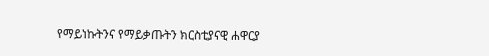የማይነኩትንና የማይቃጡትን ክርስቲያናዊ ሐዋርያ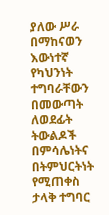ያለው ሥራ በማከናወን እውነተኛ የካህንነት ተግባራቸውን በመውጣት ለወደፊት ትውልዶች በምሳሌነትና በትምህርትነት የሚጠቀስ ታላቅ ተግባር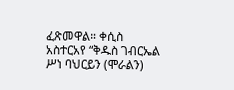ፈጽመዋል። ቀሲስ አስተርአየ “ቅዱስ ገብርኤል ሥነ ባህርይን (ሞራልን)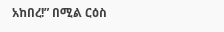አከበረ!” በሚል ርዕስ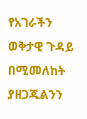የአገራችን ወቅታዊ ጉዳይ በሚመለከት ያዘጋጁልንን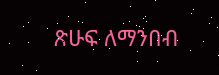ጽሁፍ ለማንበብ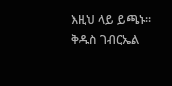እዚህ ላይ ይጫኑ። ቅዱስ ገብርኤል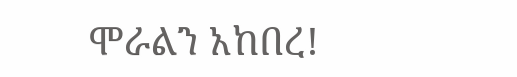ሞራልን አከበረ!